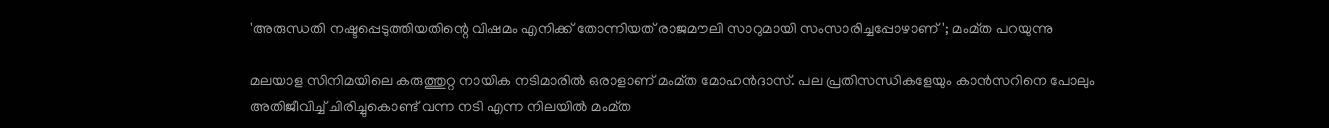'അരുന്ധതി നഷ്ടപ്പെടുത്തിയതിന്റെ വിഷമം എനിക്ക് തോന്നിയത് രാജമൗലി സാറുമായി സംസാരിച്ചപ്പോഴാണ്'; മംമ്ത പറയുന്നു

മലയാള സിനിമയിലെ കരുത്തുറ്റ നായിക നടിമാരില്‍ ഒരാളാണ് മംമ്ത മോഹന്‍ദാസ്. പല പ്രതിസന്ധികളേയും കാന്‍സറിനെ പോലും അതിജീവിച്ച് ചിരിച്ചുകൊണ്ട് വന്ന നടി എന്ന നിലയില്‍ മംമ്ത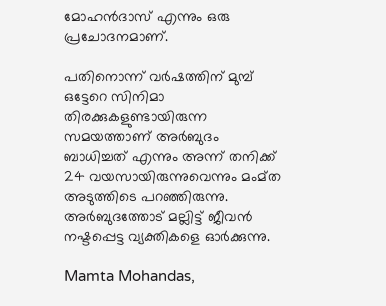മോഹന്‍ദാസ് എന്നും ഒരു പ്രചോദനമാണ്.

പതിനൊന്ന് വർഷത്തിന് മുമ്പ് ഒട്ടേറെ സിനിമാ തിരക്കുകളുണ്ടായിരുന്ന സമയത്താണ് അര്‍ബുദം ബാധിച്ചത് എന്നും അന്ന് തനിക്ക് 24 വയസായിരുന്നുവെന്നും മംമ്ത അടുത്തിടെ പറഞ്ഞിരുന്നു. അര്‍ബുദത്തോട് മല്ലിട്ട് ജീവന്‍ നഷ്ടപ്പെട്ട വ്യക്തികളെ ഓര്‍ക്കുന്നു.

Mamta Mohandas,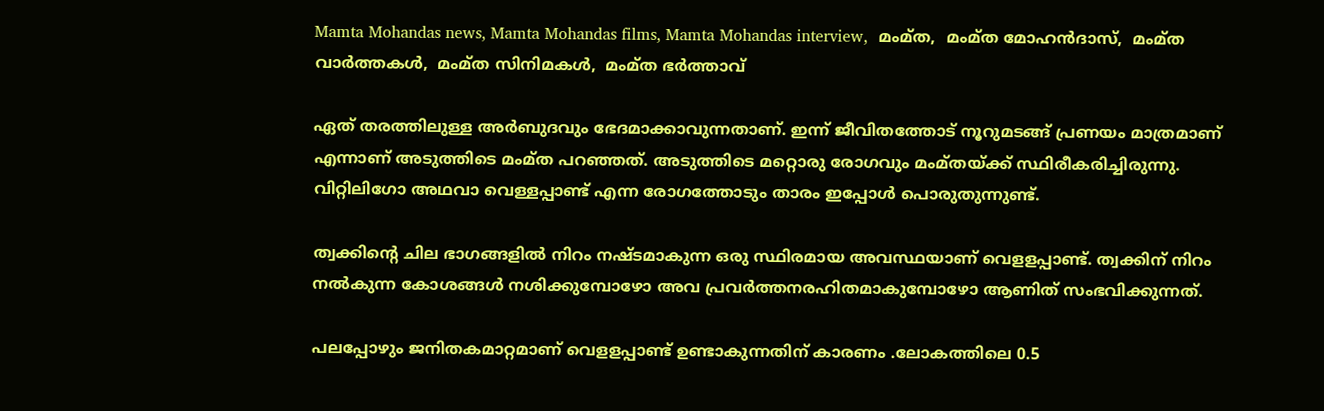Mamta Mohandas news, Mamta Mohandas films, Mamta Mohandas interview,  മംമ്ത,  മംമ്ത മോഹൻദാസ്,  മംമ്ത വാർത്തകൾ,  മംമ്ത സിനിമകൾ,  മംമ്ത ഭർത്താവ്

ഏത് തരത്തിലുള്ള അര്‍ബുദവും ഭേദമാക്കാവുന്നതാണ്. ഇന്ന് ജീവിതത്തോട് നൂറുമടങ്ങ് പ്രണയം മാത്രമാണ് എന്നാണ് അടുത്തിടെ മംമ്ത പറഞ്ഞത്. അടുത്തിടെ മറ്റൊരു രോഗവും മംമ്തയ്ക്ക് സ്ഥിരീകരിച്ചിരുന്നു. വിറ്റിലിഗോ അഥവാ വെള്ളപ്പാണ്ട് എന്ന രോഗത്തോടും താരം ഇപ്പോൾ പൊരുതുന്നുണ്ട്.

ത്വക്കിന്‍റെ ചില ഭാഗങ്ങളിൽ നിറം നഷ്ടമാകുന്ന ഒരു സ്ഥിരമായ അവസ്ഥയാണ് വെളളപ്പാണ്ട്. ത്വക്കിന് നിറം നൽകുന്ന കോശങ്ങൾ നശിക്കുമ്പോഴോ അവ പ്രവർത്തനരഹിതമാകുമ്പോഴോ ആണിത് സംഭവിക്കുന്നത്.

പലപ്പോഴും ജനിതകമാറ്റമാണ് വെളളപ്പാണ്ട് ഉണ്ടാകുന്നതിന് കാരണം .ലോകത്തിലെ 0.5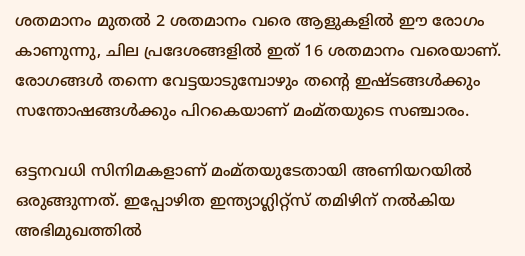ശതമാനം മുതൽ 2 ശതമാനം വരെ ആളുകളിൽ ഈ രോഗം കാണുന്നു, ചില പ്രദേശങ്ങളിൽ ഇത് 16 ശതമാനം വരെയാണ്‌. രോഗങ്ങൾ തന്നെ വേട്ടയാടുമ്പോഴും തന്റെ ഇഷ്ടങ്ങൾക്കും സന്തോഷങ്ങൾക്കും പിറകെയാണ് മംമ്തയുടെ സഞ്ചാരം.

ഒട്ടനവധി സിനിമകളാണ് മംമ്തയുടേതായി അണിയറയിൽ ഒരുങ്ങുന്നത്. ഇപ്പോഴിത ഇന്ത്യാഗ്ലിറ്റ്സ് തമിഴിന് നൽകിയ അഭിമുഖത്തിൽ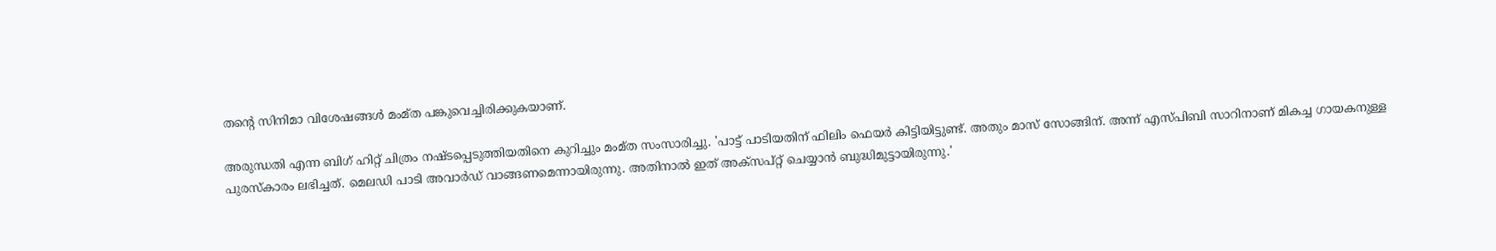തന്റെ സിനിമാ വിശേഷങ്ങൾ മംമ്ത പങ്കുവെച്ചിരിക്കുകയാണ്.

അരുന്ധതി എന്ന ബിഗ് ഹിറ്റ് ചിത്രം നഷ്ടപ്പെടുത്തിയതിനെ കുറിച്ചും മംമ്ത സംസാരിച്ചു. 'പാട്ട് പാടിയതിന് ഫിലിം ഫെയർ കിട്ടിയിട്ടുണ്ട്. അതും മാസ് സോങ്ങിന്. അന്ന് എസ്പിബി സാറിനാണ് മികച്ച ഗായകനുള്ള പുരസ്കാരം ലഭിച്ചത്. മെലഡി പാടി അവാർഡ് വാങ്ങണമെന്നായിരുന്നു. അതിനാൽ ഇത് അക്സപ്റ്റ് ചെയ്യാൻ ബുദ്ധിമുട്ടായിരുന്നു.'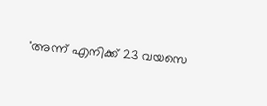'അന്ന് എനിക്ക് 23 വയസെ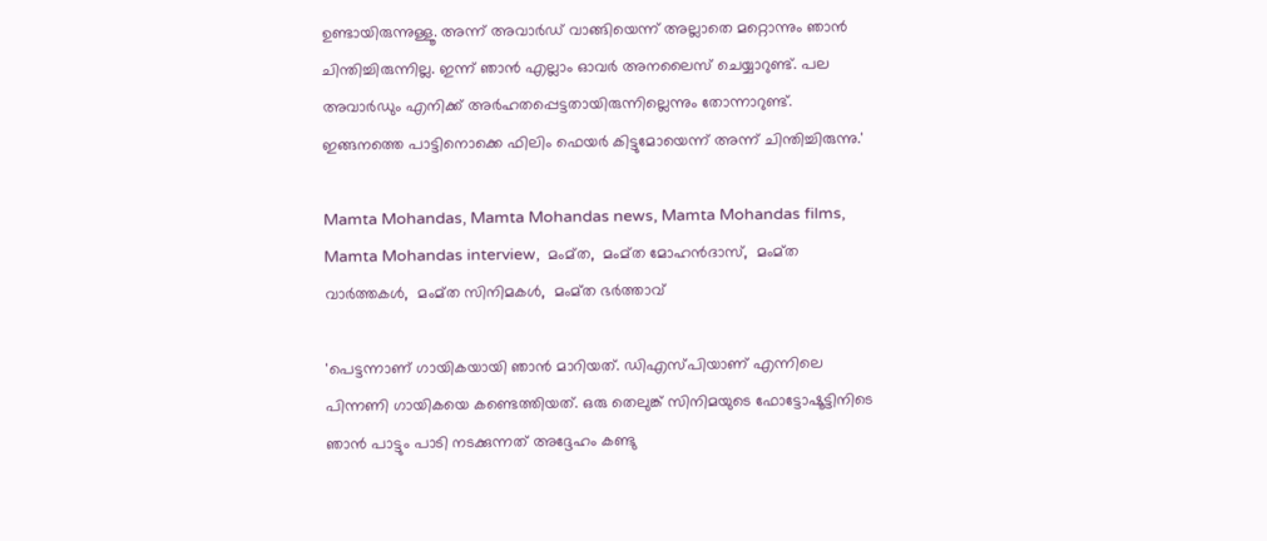ഉണ്ടായിരുന്നുള്ളൂ. അന്ന് അവാർഡ് വാങ്ങിയെന്ന് അല്ലാതെ മറ്റൊന്നും ഞാൻ ചിന്തിച്ചിരുന്നില്ല. ഇന്ന് ഞാൻ എല്ലാം ഓവർ അനലൈസ് ചെയ്യാറുണ്ട്. പല അവാർഡും എനിക്ക് അർഹതപ്പെട്ടതായിരുന്നില്ലെന്നും തോന്നാറുണ്ട്. ഇങ്ങനത്തെ പാട്ടിനൊക്കെ ഫിലിം ഫെയർ കിട്ടുമോയെന്ന് അന്ന് ചിന്തിച്ചിരുന്നു.'

Mamta Mohandas, Mamta Mohandas news, Mamta Mohandas films, Mamta Mohandas interview,  മംമ്ത,  മംമ്ത മോഹൻദാസ്,  മംമ്ത വാർത്തകൾ,  മംമ്ത സിനിമകൾ,  മംമ്ത ഭർത്താവ്

'പെട്ടന്നാണ് ഗായികയായി ഞാൻ മാറിയത്. ഡിഎസ്പിയാണ് എന്നിലെ പിന്നണി ഗായികയെ കണ്ടെത്തിയത്. ഒരു തെലുങ്ക് സിനിമയുടെ ഫോട്ടോഷൂട്ടിനിടെ ഞാൻ പാട്ടും പാടി നടക്കുന്നത് അദ്ദേഹം കണ്ടു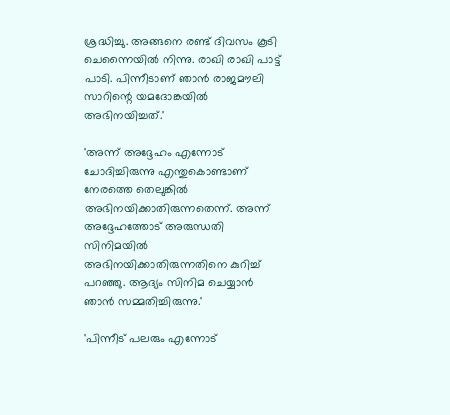ശ്രദ്ധിച്ചു. അങ്ങനെ രണ്ട് ദിവസം കൂടി ചെന്നൈയിൽ നിന്നു. രാഖി രാഖി പാട്ട് പാടി. പിന്നീടാണ് ഞാൻ രാജമൗലി സാറിന്റെ യമദോങ്കയിൽ അഭിനയിച്ചത്.'

'അന്ന് അദ്ദേഹം എന്നോട് ചോദിച്ചിരുന്നു എന്തുകൊണ്ടാണ് നേരത്തെ തെലുങ്കിൽ അഭിനയിക്കാതിരുന്നതെന്ന്. അന്ന് അദ്ദേഹത്തോട് അരുന്ധതി സിനിമയിൽ അഭിനയിക്കാതിരുന്നതിനെ കുറിച്ച് പറഞ്ഞു. ആദ്യം സിനിമ ചെയ്യാൻ ഞാൻ സമ്മതിച്ചിരുന്നു.'

'പിന്നീട് പലരും എന്നോട്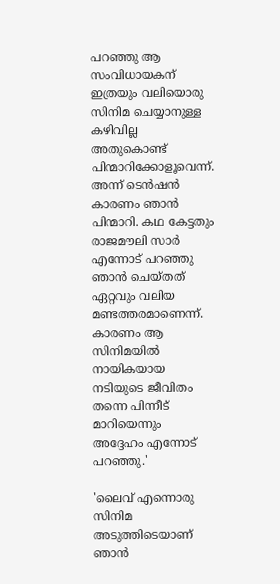പറഞ്ഞു ആ സംവിധായകന് ഇത്രയും വലിയൊരു സിനിമ ചെയ്യാനുള്ള കഴിവില്ല അതുകൊണ്ട് പിന്മാറിക്കോളൂവെന്ന്. അന്ന് ടെൻഷൻ കാരണം ഞാൻ പിന്മാറി. കഥ കേട്ടതും രാജമൗലി സാർ എന്നോട് പറഞ്ഞു ഞാൻ ചെയ്തത് ഏറ്റവും വലിയ മണ്ടത്തരമാണെന്ന്. കാരണം ആ സിനിമയിൽ നായികയായ നടിയുടെ ജീവിതം തന്നെ പിന്നീട് മാറിയെന്നും അദ്ദേഹം എന്നോട് പറ‍ഞ്ഞു.'

'ലൈവ് എന്നൊരു സിനിമ അടുത്തിടെയാണ് ഞാൻ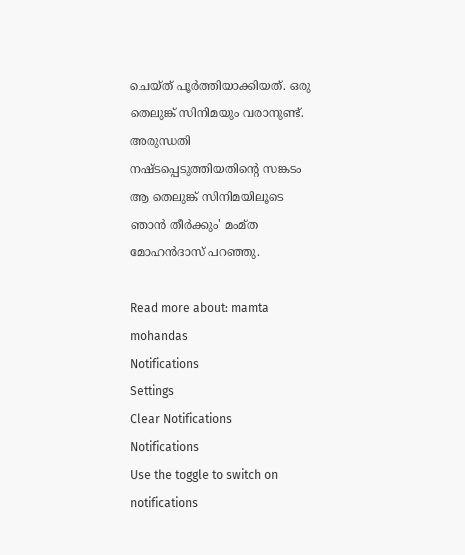ചെയ്ത് പൂർത്തിയാക്കിയത്. ഒരു തെലുങ്ക് സിനിമയും വരാനുണ്ട്. അരുന്ധതി നഷ്ടപ്പെടുത്തിയതിന്റെ സങ്കടം ആ തെലുങ്ക് സിനിമയിലൂടെ ഞാൻ തീർക്കും' മംമ്ത മോഹൻദാസ് പറഞ്ഞു.

Read more about: mamta mohandas
Notifications
Settings
Clear Notifications
Notifications
Use the toggle to switch on notifications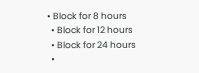• Block for 8 hours
  • Block for 12 hours
  • Block for 24 hours
  •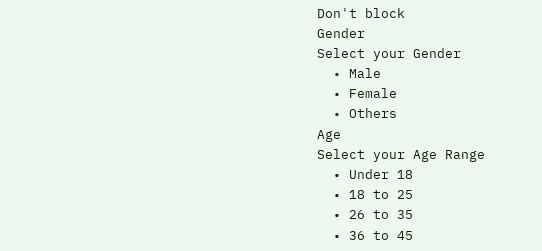Don't block
Gender
Select your Gender
  • Male
  • Female
  • Others
Age
Select your Age Range
  • Under 18
  • 18 to 25
  • 26 to 35
  • 36 to 45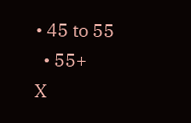• 45 to 55
  • 55+
X